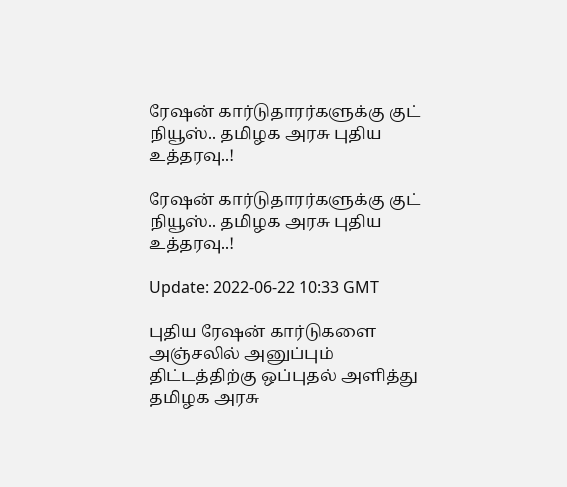ரேஷன் கார்டுதாரர்களுக்கு குட் நியூஸ்.. தமிழக அரசு புதிய உத்தரவு..!

ரேஷன் கார்டுதாரர்களுக்கு குட் நியூஸ்.. தமிழக அரசு புதிய உத்தரவு..!

Update: 2022-06-22 10:33 GMT

புதிய ரேஷன் கார்டுகளை அஞ்சலில் அனுப்பும் திட்டத்திற்கு ஒப்புதல் அளித்து தமிழக அரசு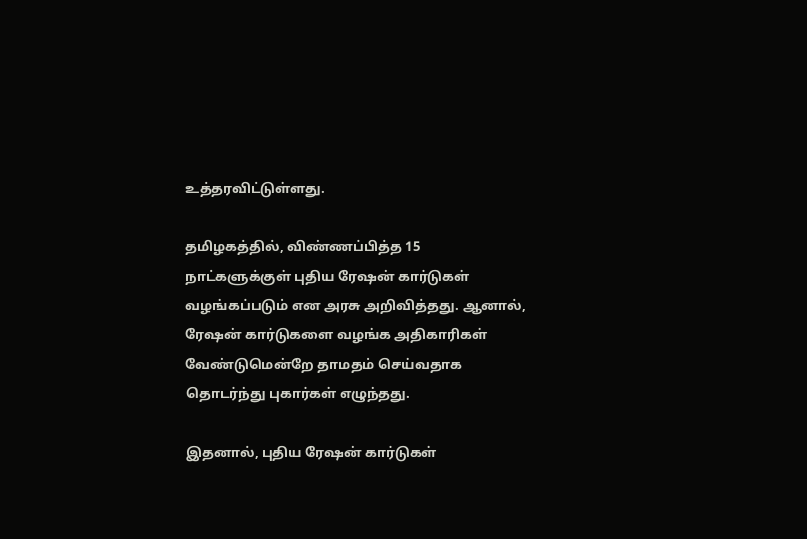உத்தரவிட்டுள்ளது.

தமிழகத்தில், விண்ணப்பித்த 15 நாட்களுக்குள் புதிய ரேஷன் கார்டுகள் வழங்கப்படும் என அரசு அறிவித்தது. ஆனால், ரேஷன் கார்டுகளை வழங்க அதிகாரிகள் வேண்டுமென்றே தாமதம் செய்வதாக தொடர்ந்து புகார்கள் எழுந்தது.

இதனால், புதிய ரேஷன் கார்டுகள்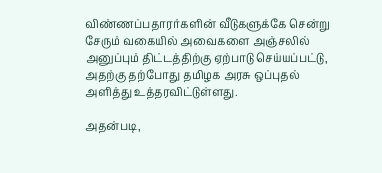விண்ணப்பதாரர்களின் வீடுகளுக்கே சென்று சேரும் வகையில் அவைகளை அஞ்சலில் அனுப்பும் திட்டத்திற்கு ஏற்பாடு செய்யப்பட்டு, அதற்கு தற்போது தமிழக அரசு ஒப்புதல் அளித்து உத்தரவிட்டுள்ளது.

அதன்படி,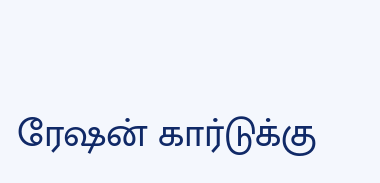ரேஷன் கார்டுக்கு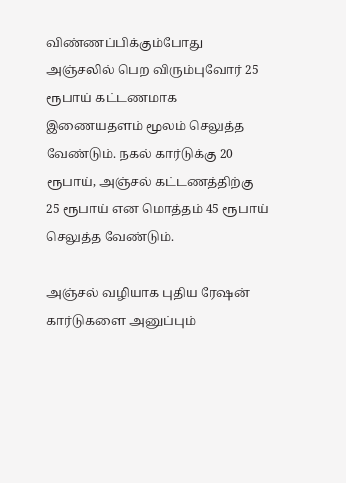விண்ணப்பிக்கும்போது அஞ்சலில் பெற விரும்புவோர் 25 ரூபாய் கட்டணமாக இணையதளம் மூலம் செலுத்த வேண்டும். நகல் கார்டுக்கு 20 ரூபாய், அஞ்சல் கட்டணத்திற்கு 25 ரூபாய் என மொத்தம் 45 ரூபாய் செலுத்த வேண்டும்.

அஞ்சல் வழியாக புதிய ரேஷன் கார்டுகளை அனுப்பும்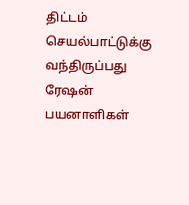திட்டம் செயல்பாட்டுக்கு வந்திருப்பது ரேஷன் பயனாளிகள்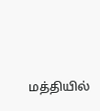மத்தியில்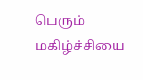பெரும் மகிழ்ச்சியை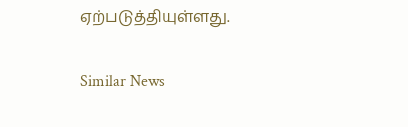ஏற்படுத்தியுள்ளது.

Similar News